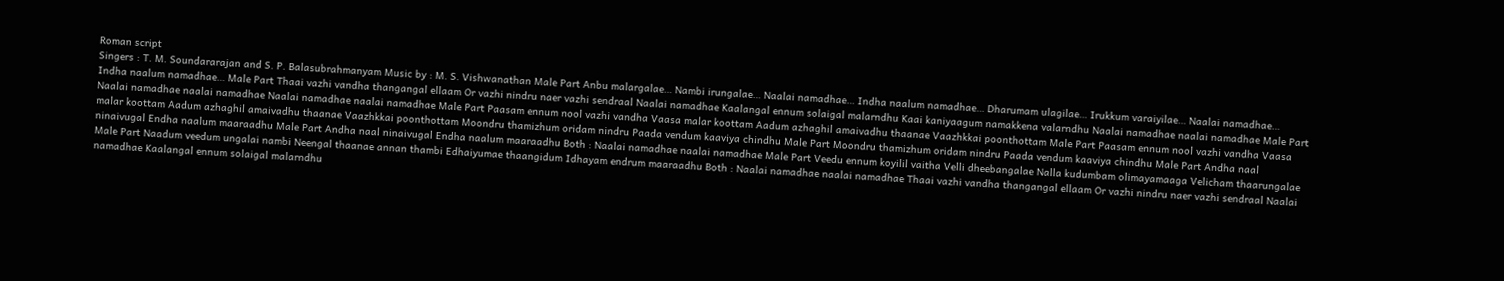Roman script
Singers : T. M. Soundararajan and S. P. Balasubrahmanyam Music by : M. S. Vishwanathan Male Part Anbu malargalae… Nambi irungalae… Naalai namadhae… Indha naalum namadhae… Dharumam ulagilae… Irukkum varaiyilae… Naalai namadhae… Indha naalum namadhae… Male Part Thaai vazhi vandha thangangal ellaam Or vazhi nindru naer vazhi sendraal Naalai namadhae Kaalangal ennum solaigal malarndhu Kaai kaniyaagum namakkena valarndhu Naalai namadhae naalai namadhae Male Part Naalai namadhae naalai namadhae Naalai namadhae naalai namadhae Male Part Paasam ennum nool vazhi vandha Vaasa malar koottam Aadum azhaghil amaivadhu thaanae Vaazhkkai poonthottam Male Part Paasam ennum nool vazhi vandha Vaasa malar koottam Aadum azhaghil amaivadhu thaanae Vaazhkkai poonthottam Moondru thamizhum oridam nindru Paada vendum kaaviya chindhu Male Part Moondru thamizhum oridam nindru Paada vendum kaaviya chindhu Male Part Andha naal ninaivugal Endha naalum maaraadhu Male Part Andha naal ninaivugal Endha naalum maaraadhu Both : Naalai namadhae naalai namadhae Male Part Veedu ennum koyilil vaitha Velli dheebangalae Nalla kudumbam olimayamaaga Velicham thaarungalae Male Part Naadum veedum ungalai nambi Neengal thaanae annan thambi Edhaiyumae thaangidum Idhayam endrum maaraadhu Both : Naalai namadhae naalai namadhae Thaai vazhi vandha thangangal ellaam Or vazhi nindru naer vazhi sendraal Naalai namadhae Kaalangal ennum solaigal malarndhu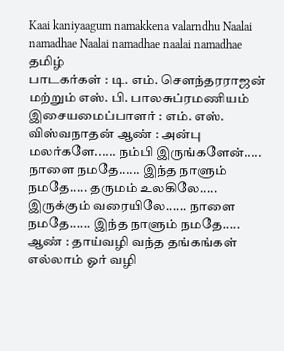Kaai kaniyaagum namakkena valarndhu Naalai namadhae Naalai namadhae naalai namadhae
தமிழ்
பாடகர்கள் : டி. எம். சௌந்தரராஜன் மற்றும் எஸ். பி. பாலசுப்ரமணியம் இசையமைப்பாளர் : எம். எஸ். விஸ்வநாதன் ஆண் : அன்பு மலர்களே...... நம்பி இருங்களேன்..... நாளை நமதே...... இந்த நாளும் நமதே..... தருமம் உலகிலே..... இருக்கும் வரையிலே...... நாளை நமதே...... இந்த நாளும் நமதே..... ஆண் : தாய்வழி வந்த தங்கங்கள் எல்லாம் ஓர் வழி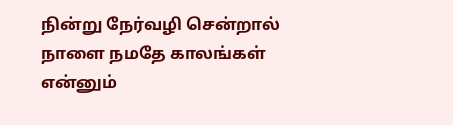நின்று நேர்வழி சென்றால் நாளை நமதே காலங்கள் என்னும்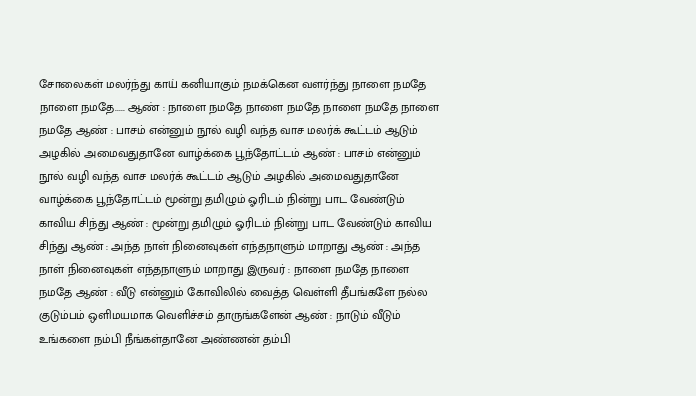சோலைகள் மலர்ந்து காய் கனியாகும் நமக்கென வளர்ந்து நாளை நமதே நாளை நமதே..... ஆண் : நாளை நமதே நாளை நமதே நாளை நமதே நாளை நமதே ஆண் : பாசம் என்னும் நூல் வழி வந்த வாச மலர்க் கூட்டம் ஆடும் அழகில் அமைவதுதானே வாழ்க்கை பூந்தோட்டம் ஆண் : பாசம் என்னும் நூல் வழி வந்த வாச மலர்க் கூட்டம் ஆடும் அழகில் அமைவதுதானே வாழ்க்கை பூந்தோட்டம் மூன்று தமிழும் ஓரிடம் நின்று பாட வேண்டும் காவிய சிந்து ஆண் : மூன்று தமிழும் ஓரிடம் நின்று பாட வேண்டும் காவிய சிந்து ஆண் : அந்த நாள் நினைவுகள் எந்தநாளும் மாறாது ஆண் : அந்த நாள் நினைவுகள் எந்தநாளும் மாறாது இருவர் : நாளை நமதே நாளை நமதே ஆண் : வீடு என்னும் கோவிலில் வைத்த வெள்ளி தீபங்களே நல்ல குடும்பம் ஒளிமயமாக வெளிச்சம் தாருங்களேன் ஆண் : நாடும் வீடும் உங்களை நம்பி நீங்கள்தானே அண்ணன் தம்பி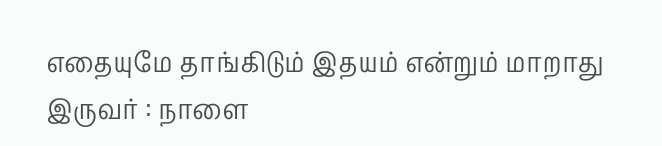எதையுமே தாங்கிடும் இதயம் என்றும் மாறாது இருவர் : நாளை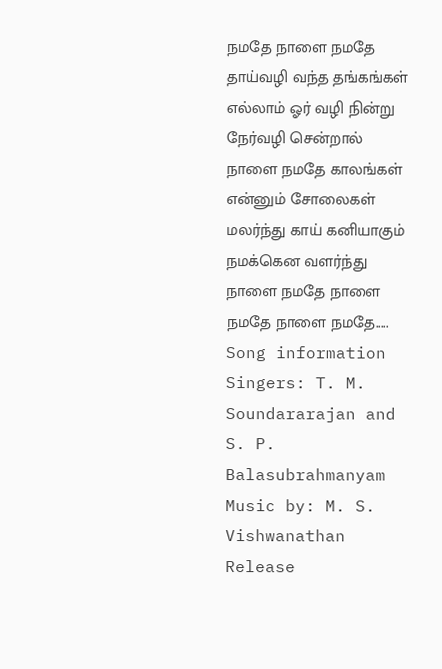நமதே நாளை நமதே தாய்வழி வந்த தங்கங்கள் எல்லாம் ஓர் வழி நின்று நேர்வழி சென்றால் நாளை நமதே காலங்கள் என்னும் சோலைகள் மலர்ந்து காய் கனியாகும் நமக்கென வளர்ந்து நாளை நமதே நாளை நமதே நாளை நமதே.....
Song information
Singers: T. M. Soundararajan and S. P. Balasubrahmanyam
Music by: M. S. Vishwanathan
Release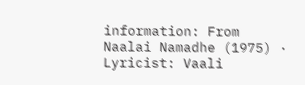information: From Naalai Namadhe (1975) · Lyricist: Vaali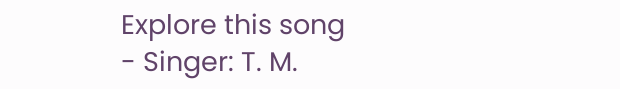Explore this song
- Singer: T. M.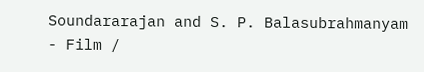Soundararajan and S. P. Balasubrahmanyam
- Film /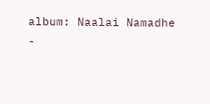album: Naalai Namadhe
-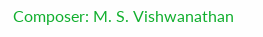Composer: M. S. Vishwanathan